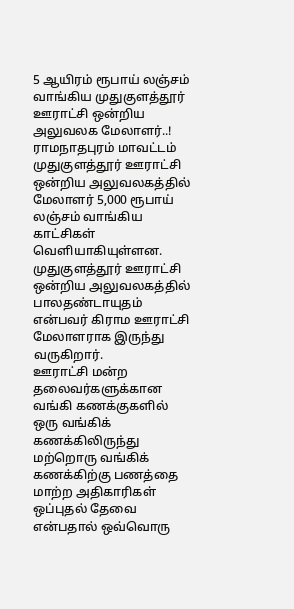5 ஆயிரம் ரூபாய் லஞ்சம் வாங்கிய முதுகுளத்தூர் ஊராட்சி ஒன்றிய அலுவலக மேலாளர்..!
ராமநாதபுரம் மாவட்டம் முதுகுளத்தூர் ஊராட்சி ஒன்றிய அலுவலகத்தில் மேலாளர் 5,000 ரூபாய் லஞ்சம் வாங்கிய காட்சிகள் வெளியாகியுள்ளன. முதுகுளத்தூர் ஊராட்சி ஒன்றிய அலுவலகத்தில் பாலதண்டாயுதம் என்பவர் கிராம ஊராட்சி மேலாளராக இருந்து வருகிறார்.
ஊராட்சி மன்ற தலைவர்களுக்கான வங்கி கணக்குகளில் ஒரு வங்கிக் கணக்கிலிருந்து மற்றொரு வங்கிக் கணக்கிற்கு பணத்தை மாற்ற அதிகாரிகள் ஒப்புதல் தேவை என்பதால் ஒவ்வொரு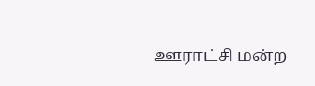ஊராட்சி மன்ற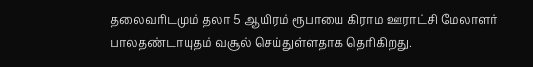தலைவரிடமும் தலா 5 ஆயிரம் ரூபாயை கிராம ஊராட்சி மேலாளர் பாலதண்டாயுதம் வசூல் செய்துள்ளதாக தெரிகிறது.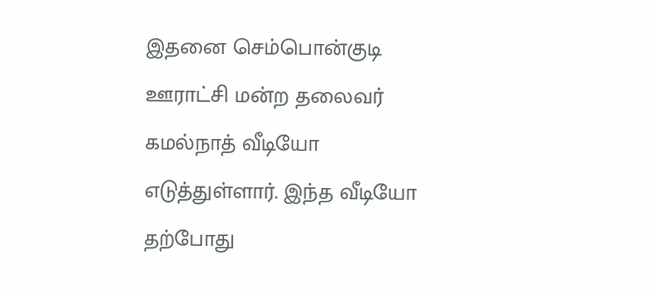இதனை செம்பொன்குடி ஊராட்சி மன்ற தலைவர் கமல்நாத் வீடியோ எடுத்துள்ளார். இந்த வீடியோ தற்போது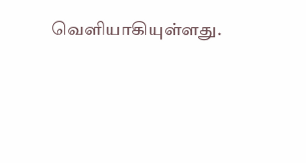வெளியாகியுள்ளது.